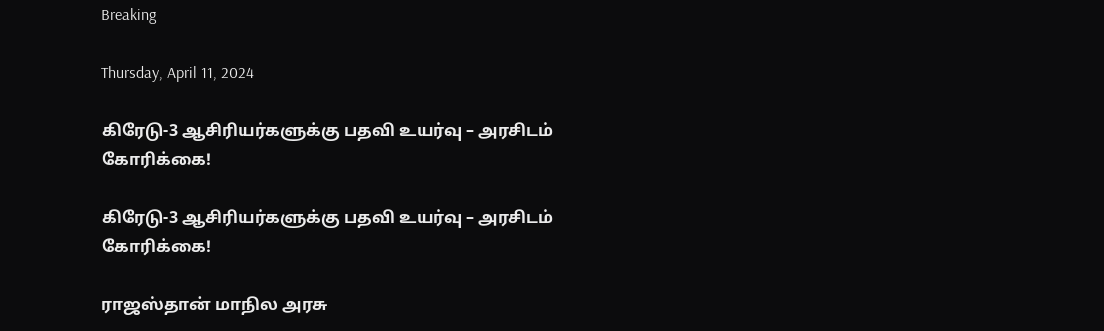Breaking

Thursday, April 11, 2024

கிரேடு-3 ஆசிரியர்களுக்கு பதவி உயர்வு – அரசிடம் கோரிக்கை!

கிரேடு-3 ஆசிரியர்களுக்கு பதவி உயர்வு – அரசிடம் கோரிக்கை!

ராஜஸ்தான் மாநில அரசு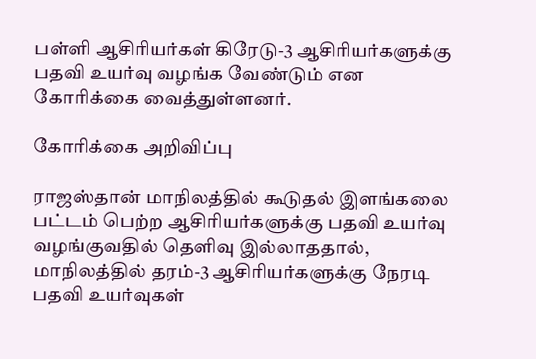பள்ளி ஆசிரியர்கள் கிரேடு-3 ஆசிரியர்களுக்கு பதவி உயர்வு வழங்க வேண்டும் என கோரிக்கை வைத்துள்ளனர்.

கோரிக்கை அறிவிப்பு

ராஜஸ்தான் மாநிலத்தில் கூடுதல் இளங்கலை பட்டம் பெற்ற ஆசிரியர்களுக்கு பதவி உயர்வு வழங்குவதில் தெளிவு இல்லாததால், மாநிலத்தில் தரம்-3 ஆசிரியர்களுக்கு நேரடி பதவி உயர்வுகள்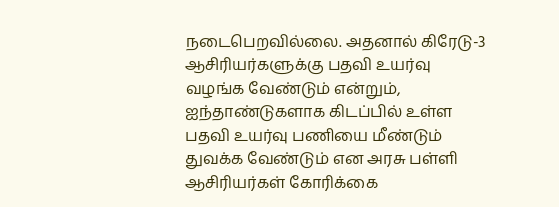நடைபெறவில்லை. அதனால் கிரேடு-3 ஆசிரியர்களுக்கு பதவி உயர்வு வழங்க வேண்டும் என்றும், ஐந்தாண்டுகளாக கிடப்பில் உள்ள பதவி உயர்வு பணியை மீண்டும் துவக்க வேண்டும் என அரசு பள்ளி ஆசிரியர்கள் கோரிக்கை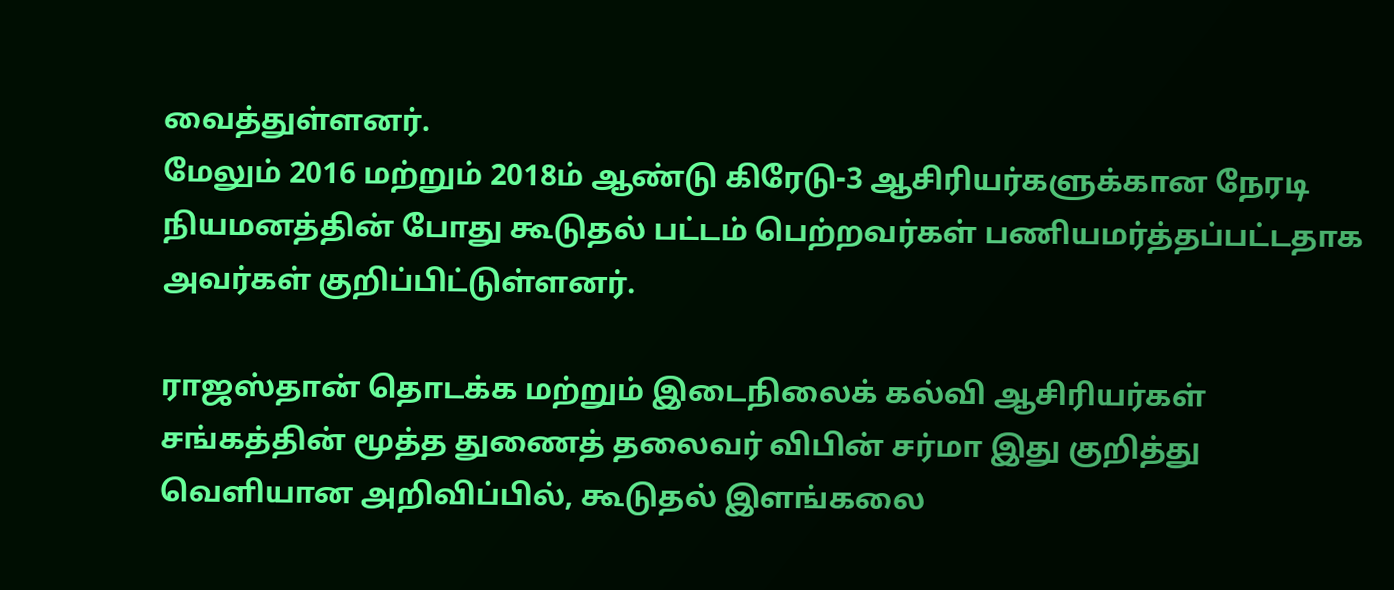வைத்துள்ளனர்.
மேலும் 2016 மற்றும் 2018ம் ஆண்டு கிரேடு-3 ஆசிரியர்களுக்கான நேரடி நியமனத்தின் போது கூடுதல் பட்டம் பெற்றவர்கள் பணியமர்த்தப்பட்டதாக அவர்கள் குறிப்பிட்டுள்ளனர்.

ராஜஸ்தான் தொடக்க மற்றும் இடைநிலைக் கல்வி ஆசிரியர்கள் சங்கத்தின் மூத்த துணைத் தலைவர் விபின் சர்மா இது குறித்து வெளியான அறிவிப்பில், கூடுதல் இளங்கலை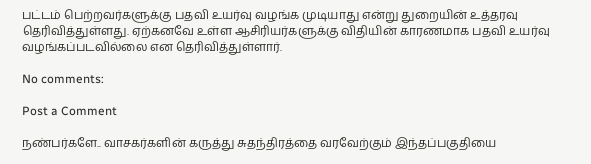பட்டம் பெற்றவர்களுக்கு பதவி உயர்வு வழங்க முடியாது என்று துறையின் உத்தரவு தெரிவித்துள்ளது. ஏற்கனவே உள்ள ஆசிரியர்களுக்கு விதியின் காரணமாக பதவி உயர்வு வழங்கப்படவில்லை என தெரிவித்துள்ளார்.

No comments:

Post a Comment

நண்பர்களே.. வாசகர்களின் கருத்து சுதந்திரத்தை வரவேற்கும் இந்தப்பகுதியை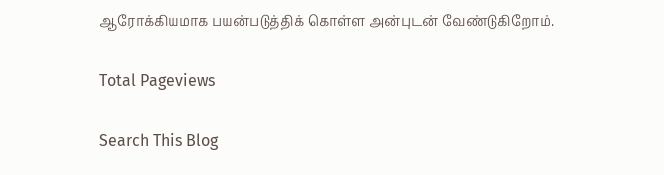ஆரோக்கியமாக பயன்படுத்திக் கொள்ள அன்புடன் வேண்டுகிறோம்.

Total Pageviews

Search This Blog